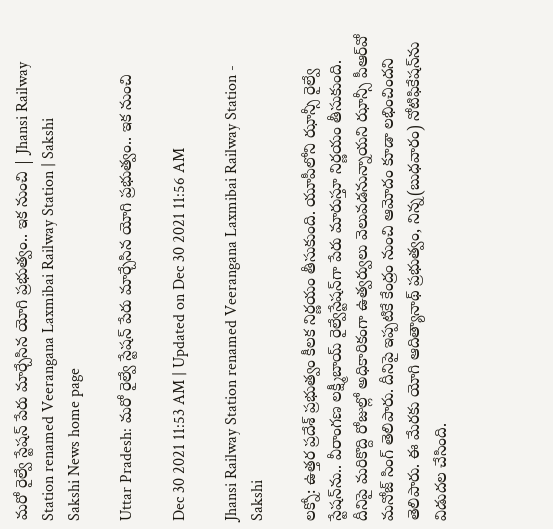మరో రైల్వే స్టేషన్‌ పేరు మార్చేసిన యోగి ప్రభుత్వం.. ఇక నుంచి | Jhansi Railway Station renamed Veerangana Laxmibai Railway Station | Sakshi
Sakshi News home page

Uttar Pradesh: మరో రైల్వే స్టేషన్‌ పేరు మార్చేసిన యోగి ప్రభుత్వం.. ఇక నుంచి

Dec 30 2021 11:53 AM | Updated on Dec 30 2021 11:56 AM

Jhansi Railway Station renamed Veerangana Laxmibai Railway Station - Sakshi

లక్నో: ఉత్తర ప్రదేశ్‌ ప్రభుత్వం కీలక నిర్ణయం తీసుకుంది. యూపీలోని ఝాన్సీ రైల్వే స్టేషన్‌ను.. వీరాంగణ లక్ష్మీబాయ్‌ రైల్వేస్టేషన్‌గా పేరు మారుస్తూ నిర్ణయం తీసుకుంది.  దీనిపై మరికొద్ది రోజుల్లో అధికారికంగా ఉత్వర్వులు వెలువడనున్నాయని ఝాన్సీ పీఆర్‌వో మనోజ్‌ సింగ్ తెలిపారు. దీనిపై ఇప్పటికే కేంద్రం నుంచి ఆమోదం కూడా లభించిందని తెలిపారు. ఈ మేరకు యోగి ఆదిత్యానాథ్‌ ప్రభుత్వం, నిన్న(బుధవారం) నోటిఫికేషన్‌ను విడుదల చేసింది.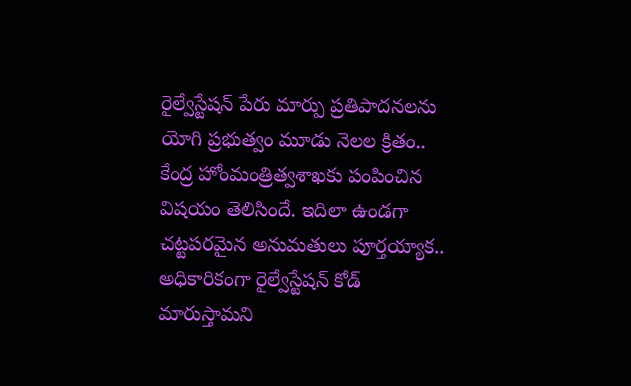రైల్వేస్టేషన్ పేరు మార్పు ప్రతిపాదనలను యోగి ప్రభుత్వం మూడు నెలల క్రితం.. కేం‍ద్ర హోంమంత్రిత్వశాఖకు పంపించిన విషయం తెలిసిందే. ఇదిలా ఉండగా చట్టపరమైన అనుమతులు పూర్తయ్యాక.. అధికారికంగా రైల్వేస్టేషన్‌ కోడ్‌ మారుస్తామని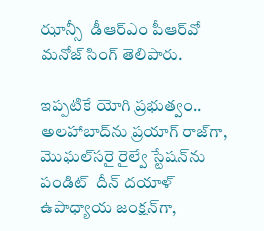ఝాన్సీ  డీఆర్‌ఎం పీఆర్‌వో మనోజ్‌ సింగ్‌ తెలిపారు.

ఇప్పటికే యోగి ప్రభుత్వం.. అలహాబాద్‌ను ప్రయాగ్‌ రాజ్‌గా, మొఘల్‌సరై రైల్వే‍ స్టేషన్‌ను పండిట్‌  దీన్‌ దయాళ్‌ ఉపాధ్యాయ జంక్షన్‌గా,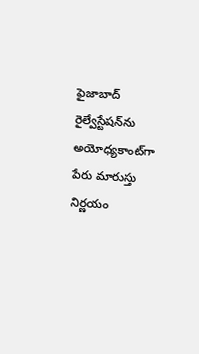ఫైజాబాద్‌ రైల్వేస్టేషన్‌ను అయోధ్యకాంట్‌గా పేరు ‍మారుస్తు నిర్ణయం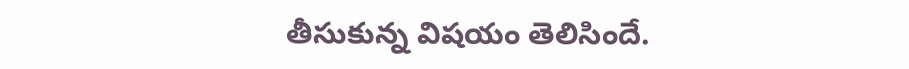తీసుకున్న విషయం తెలిసిందే.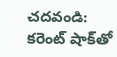చదవండి: కరెంట్‌ షాక్‌తో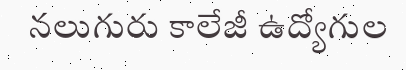నలుగురు కాలేజీ ఉద్యోగుల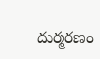దుర్మరణం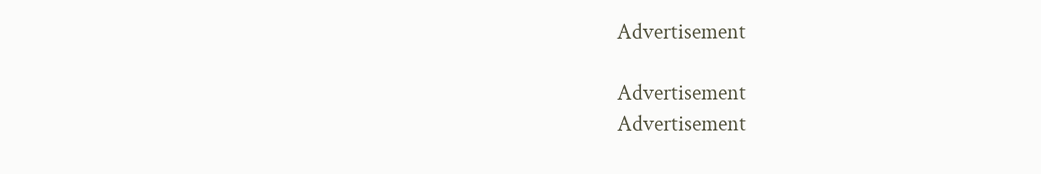Advertisement

Advertisement
Advertisement